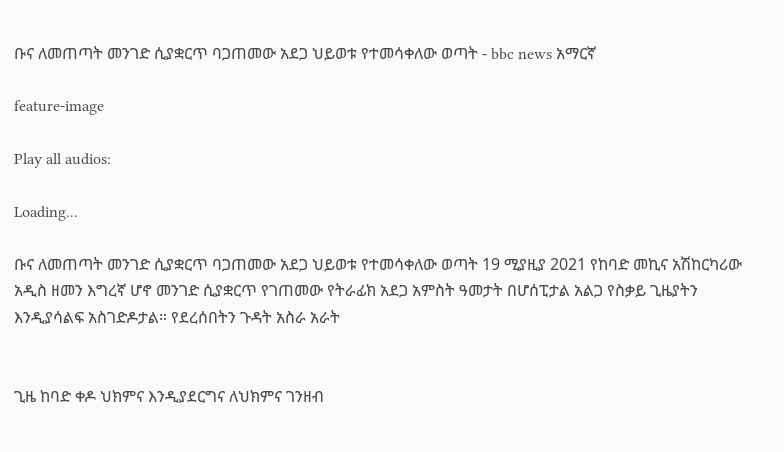ቡና ለመጠጣት መንገድ ሲያቋርጥ ባጋጠመው አደጋ ህይወቱ የተመሳቀለው ወጣት - bbc news አማርኛ

feature-image

Play all audios:

Loading...

ቡና ለመጠጣት መንገድ ሲያቋርጥ ባጋጠመው አደጋ ህይወቱ የተመሳቀለው ወጣት 19 ሚያዚያ 2021 የከባድ መኪና አሽከርካሪው አዲስ ዘመን እግረኛ ሆኖ መንገድ ሲያቋርጥ የገጠመው የትራፊክ አደጋ አምስት ዓመታት በሆሰፒታል አልጋ የስቃይ ጊዜያትን እንዲያሳልፍ አስገድዶታል። የደረሰበትን ጉዳት አስራ አራት


ጊዜ ከባድ ቀዶ ህክምና እንዲያደርግና ለህክምና ገንዘብ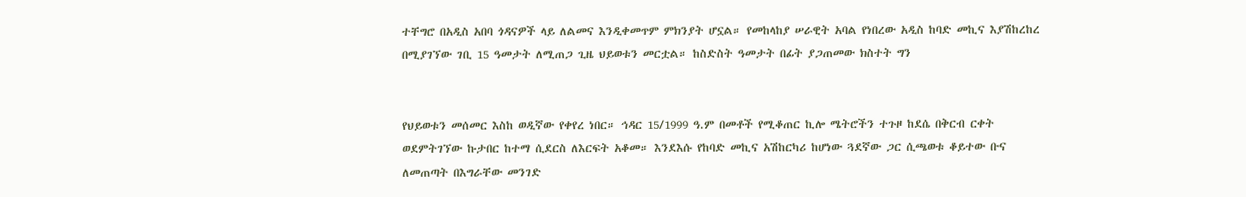ተቸግሮ በአዲስ አበባ ጎዳናዎች ላይ ለልመና እንዲቀመጥም ምክንያት ሆኗል። የመከላከያ ሠራዊት አባል የነበረው አዲስ ከባድ መኪና እያሽከረከረ በሚያገኘው ገቢ 15 ዓመታት ለሚጠጋ ጊዜ ህይወቱን መርቷል። ከስድስት ዓመታት በፊት ያጋጠመው ክስተት ግን


የህይወቱን መሰመር እስከ ወዲኛው የቀየረ ነበር። ኅዳር 15/1999 ዓ.ም በመቶች የሚቆጠር ኪሎ ሜትሮችን ተጉዞ ከደሴ በቅርብ ርቀት ወደምትገኘው ኩታበር ከተማ ሲደርስ ለእርፍት አቆመ። እንደእሱ የከባድ መኪና አሽከርካሪ ከሆነው ጓደኛው ጋር ሲጫወቱ ቆይተው ቡና ለመጠጣት በእግራቸው መንገድ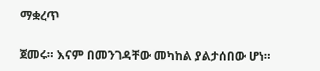ማቋረጥ


ጀመሩ። እናም በመንገዳቸው መካከል ያልታሰበው ሆነ።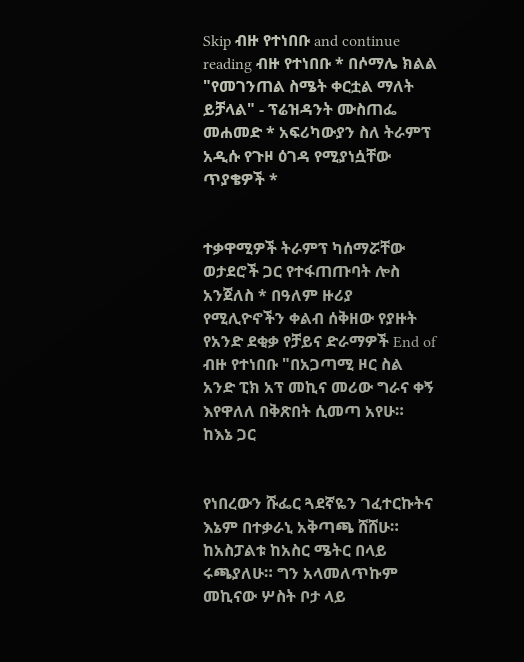Skip ብዙ የተነበቡ and continue reading ብዙ የተነበቡ * በሶማሌ ክልል "የመገንጠል ስሜት ቀርቷል ማለት ይቻላል" - ፕሬዝዳንት ሙስጠፌ መሐመድ * አፍሪካውያን ስለ ትራምፕ አዲሱ የጉዞ ዕገዳ የሚያነሷቸው ጥያቄዎች *


ተቃዋሚዎች ትራምፕ ካሰማሯቸው ወታደሮች ጋር የተፋጠጡባት ሎስ አንጀለስ * በዓለም ዙሪያ የሚሊዮኖችን ቀልብ ሰቅዘው የያዙት የአንድ ደቂቃ የቻይና ድራማዎች End of ብዙ የተነበቡ "በአጋጣሚ ዞር ስል አንድ ፒክ አፕ መኪና መሪው ግራና ቀኝ እየዋለለ በቅጽበት ሲመጣ አየሁ። ከእኔ ጋር


የነበረውን ሹፌር ጓደኛዬን ገፈተርኩትና እኔም በተቃራኒ አቅጣጫ ሸሸሁ። ከአስፓልቱ ከአስር ሜትር በላይ ሩጫያለሁ። ግን አላመለጥኩም መኪናው ሦስት ቦታ ላይ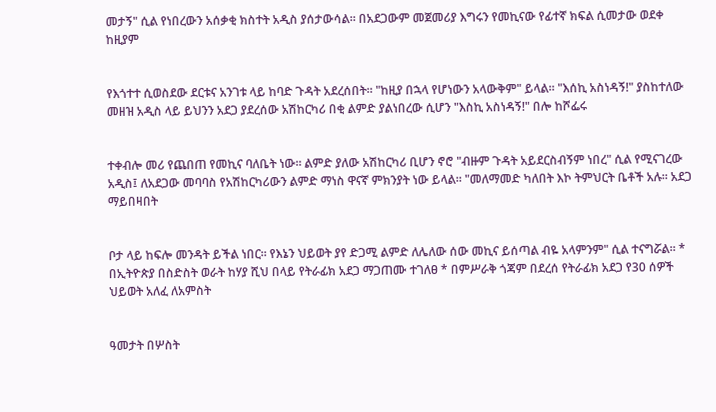መታኝ" ሲል የነበረውን አሰቃቂ ክስተት አዲስ ያሰታውሳል። በአደጋውም መጀመሪያ እግሩን የመኪናው የፊተኛ ክፍል ሲመታው ወደቀ ከዚያም


የእጎተተ ሲወስደው ደርቱና አንገቱ ላይ ከባድ ጉዳት አደረሰበት። "ከዚያ በኋላ የሆነውን አላውቅም" ይላል። "እሰኪ አስነዳኝ!" ያስከተለው መዘዝ አዲስ ላይ ይህንን አደጋ ያደረሰው አሽከርካሪ በቂ ልምድ ያልነበረው ሲሆን "እስኪ አስነዳኝ!" በሎ ከሾፌሩ


ተቀብሎ መሪ የጨበጠ የመኪና ባለቤት ነው። ልምድ ያለው አሽከርካሪ ቢሆን ኖሮ "ብዙም ጉዳት አይደርስብኝም ነበረ" ሲል የሚናገረው አዲስ፤ ለአደጋው መባባስ የአሽከርካሪውን ልምድ ማነስ ዋናኛ ምክንያት ነው ይላል። "መለማመድ ካለበት እኮ ትምህርት ቤቶች አሉ። አደጋ ማይበዛበት


ቦታ ላይ ከፍሎ መንዳት ይችል ነበር። የእኔን ህይወት ያየ ድጋሚ ልምድ ለሌለው ሰው መኪና ይሰጣል ብዬ አላምንም" ሲል ተናግሯል። * በኢትዮጵያ በስድስት ወራት ከሃያ ሺህ በላይ የትራፊክ አደጋ ማጋጠሙ ተገለፀ * በምሥራቅ ጎጃም በደረሰ የትራፊክ አደጋ የ30 ሰዎች ህይወት አለፈ ለአምስት


ዓመታት በሦስት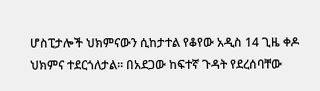ሆስፒታሎች ህክምናውን ሲከታተል የቆየው አዲስ 14 ጊዜ ቀዶ ህክምና ተደርጎለታል። በአደጋው ከፍተኛ ጉዳት የደረሰባቸው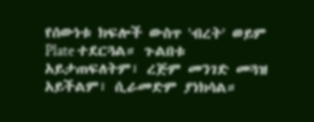የሰውነቱ ክፍሎች ውስጥ 'ብረት' ወይም Plate ተደርጓል። ጉልበቱ አይታጠፍለትም፣ ረጅም መንገድ መጓዝ አይችልም፣ ሲራመድም ያነክሳል።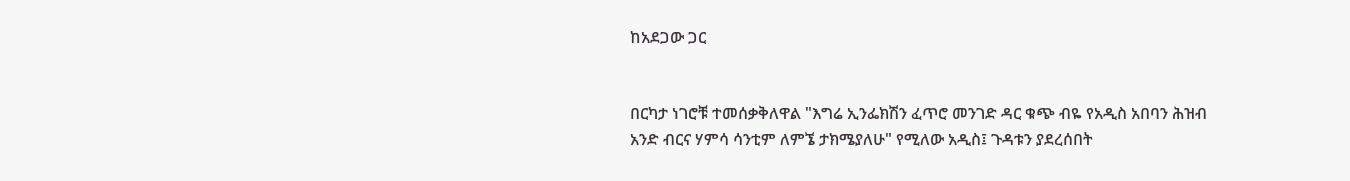ከአደጋው ጋር


በርካታ ነገሮቹ ተመሰቃቅለዋል "እግሬ ኢንፌክሽን ፈጥሮ መንገድ ዳር ቁጭ ብዬ የአዲስ አበባን ሕዝብ አንድ ብርና ሃምሳ ሳንቲም ለምኜ ታክሜያለሁ" የሚለው አዲስ፤ ጉዳቱን ያደረሰበት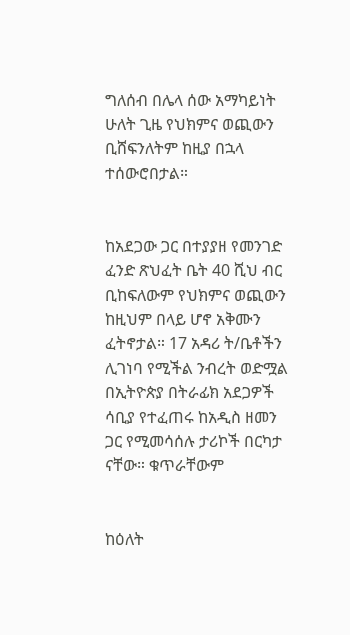ግለሰብ በሌላ ሰው አማካይነት ሁለት ጊዜ የህክምና ወጪውን ቢሸፍንለትም ከዚያ በኋላ ተሰውሮበታል።


ከአደጋው ጋር በተያያዘ የመንገድ ፈንድ ጽህፈት ቤት 40 ሺህ ብር ቢከፍለውም የህክምና ወጪውን ከዚህም በላይ ሆኖ አቅሙን ፈትኖታል። 17 አዳሪ ት/ቤቶችን ሊገነባ የሚችል ንብረት ወድሟል በኢትዮጵያ በትራፊክ አደጋዎች ሳቢያ የተፈጠሩ ከአዲስ ዘመን ጋር የሚመሳሰሉ ታሪኮች በርካታ ናቸው። ቁጥራቸውም


ከዕለት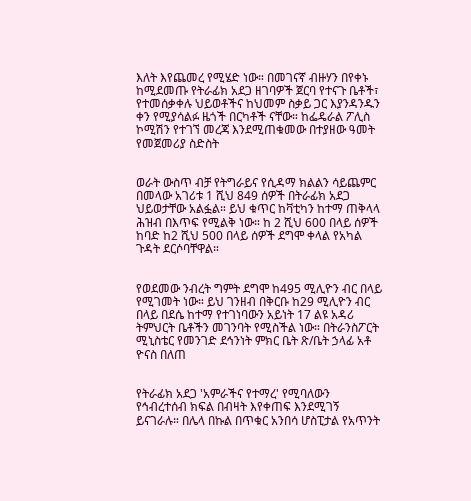እለት እየጨመረ የሚሄድ ነው። በመገናኛ ብዙሃን በየቀኑ ከሚደመጡ የትራፊክ አደጋ ዘገባዎች ጀርባ የተናጉ ቤቶች፣ የተመሰቃቀሉ ህይወቶችና ከህመም ስቃይ ጋር እያንዳንዱን ቀን የሚያሳልፉ ዜጎች በርካቶች ናቸው። ከፌዴራል ፖሊስ ኮሚሽን የተገኘ መረጃ እንደሚጠቁመው በተያዘው ዓመት የመጀመሪያ ስድስት


ወራት ውስጥ ብቻ የትግራይና የሲዳማ ክልልን ሳይጨምር በመላው አገሪቱ 1 ሺህ 849 ሰዎች በትራፊክ አደጋ ህይወታቸው አልፏል። ይህ ቁጥር ከቫቲካን ከተማ ጠቅላላ ሕዝብ በእጥፍ የሚልቅ ነው። ከ 2 ሺህ 600 በላይ ሰዎች ከባድ ከ2 ሺህ 500 በላይ ሰዎች ደግሞ ቀላል የአካል ጉዳት ደርሶባቸዋል።


የወደመው ንብረት ግምት ደግሞ ከ495 ሚሊዮን ብር በላይ የሚገመት ነው። ይህ ገንዘብ በቅርቡ ከ29 ሚሊዮን ብር በላይ በደሴ ከተማ የተገነባውን አይነት 17 ልዩ አዳሪ ትምህርት ቤቶችን መገንባት የሚስችል ነው። በትራንስፖርት ሚኒስቴር የመንገድ ደኅንነት ምክር ቤት ጽ/ቤት ኃላፊ አቶ ዮናስ በለጠ


የትራፊክ አደጋ 'አምራችና የተማረ' የሚባለውን የኅብረተሰብ ክፍል በብዛት እየቀጠፍ እንደሚገኝ ይናገራሉ። በሌላ በኩል በጥቁር አንበሳ ሆስፒታል የአጥንት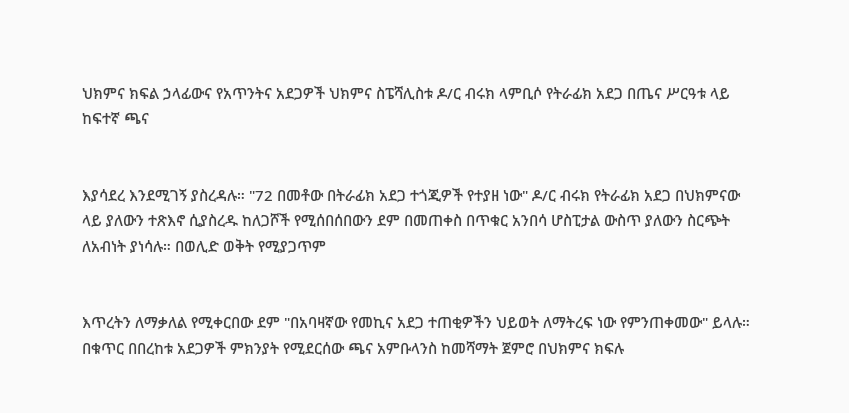ህክምና ክፍል ኃላፊውና የአጥንትና አደጋዎች ህክምና ስፔሻሊስቱ ዶ/ር ብሩክ ላምቢሶ የትራፊክ አደጋ በጤና ሥርዓቱ ላይ ከፍተኛ ጫና


እያሳደረ እንደሚገኝ ያስረዳሉ። "72 በመቶው በትራፊክ አደጋ ተጎጂዎች የተያዘ ነው" ዶ/ር ብሩክ የትራፊክ አደጋ በህክምናው ላይ ያለውን ተጽእኖ ሲያስረዱ ከለጋሾች የሚሰበሰበውን ደም በመጠቀስ በጥቁር አንበሳ ሆስፒታል ውስጥ ያለውን ስርጭት ለአብነት ያነሳሉ። በወሊድ ወቅት የሚያጋጥም


እጥረትን ለማቃለል የሚቀርበው ደም "በአባዛኛው የመኪና አደጋ ተጠቂዎችን ህይወት ለማትረፍ ነው የምንጠቀመው" ይላሉ። በቁጥር በበረከቱ አደጋዎች ምክንያት የሚደርሰው ጫና አምቡላንስ ከመሻማት ጀምሮ በህክምና ክፍሉ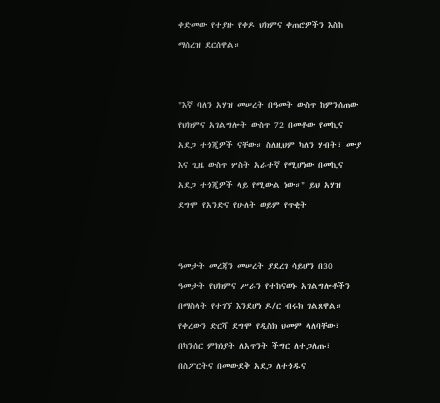ቀድመው የተያዙ የቀዶ ህክምና ቀጠሮዎችን እስከ ማሰረዝ ደርሰዋል።


"እኛ ባለን አሃዝ መሠረት በዓመት ውስጥ ከምንሰጠው የህክምና አገልግሎት ውስጥ 72 በመቶው የመኪና አደጋ ተጎጂዎች ናቸው። ስለዚህም ካለን ሃብት፣ ሙያ እና ጊዜ ውስጥ ሦስት አራተኛ የሚሆነው በመኪና አደጋ ተጎጂዎች ላይ የሚውል ነው።" ይህ አሃዝ ደግሞ የአንድና የሁለት ወይም የጥቂት


ዓመታት መረጃን መሠረት ያደረገ ሳይሆን በ30 ዓመታት የህክምና ሥራን የተከናወኑ አገልግሎቶችን በማስላት የተገኘ እንደሆነ ዶ/ር ብሩክ ገልጸዋል። የቀረውን ድርሻ ደግሞ የዲስክ ህመም ላለባቸው፣ በካንሰር ምክነያት ለአጥንት ችግር ለተጋለጡ፣ በስፖርትና በመውደቅ አደጋ ለተጎዱና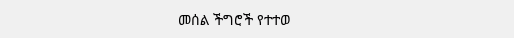መሰል ችግሮች የተተወ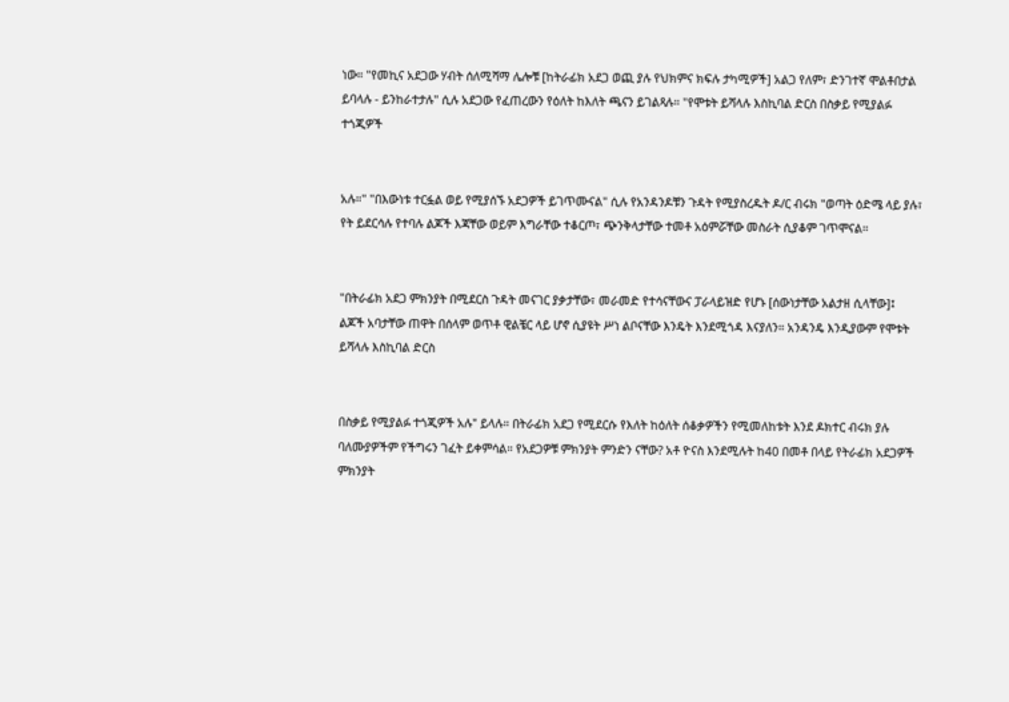ነው። "የመኪና አደጋው ሃብት ሰለሚሻማ ሌሎቹ [ከትራፊክ አደጋ ወጪ ያሉ የህክምና ክፍሉ ታካሚዎች] አልጋ የለም፣ ድንገተኛ ሞልቶበታል ይባላሉ - ይንከራተታሉ" ሲሉ አደጋው የፈጠረውን የዕለት ከእለት ጫናን ይገልጻሉ። "የሞቱት ይሻላሉ እስኪባል ድርስ በስቃይ የሚያልፉ ተጎጂዎች


አሉ።" "በእውነቱ ተርፏል ወይ የሚያሰኙ አደጋዎች ይገጥሙናል" ሲሉ የአንዳንዶቹን ጉዳት የሚያስረዱት ዶ/ር ብሩክ "ወጣት ዕድሜ ላይ ያሉ፣ የት ይደርሳሉ የተባሉ ልጆች እጃቸው ወይም እግራቸው ተቆርጦ፣ ጭንቅላታቸው ተመቶ አዕምሯቸው መስራት ሲያቆም ገጥሞናል።


"በትራፊክ አደጋ ምክንያት በሚደርስ ጉዳት መናገር ያቃታቸው፣ መራመድ የተሳናቸውና ፓራላይዝድ የሆኑ [ሰውነታቸው አልታዘ ሲላቸው]፤ ልጆች አባታቸው ጠዋት በሰላም ወጥቶ ዊልቼር ላይ ሆኖ ሲያዩት ሥነ ልቦናቸው እንዴት እንደሚጎዳ እናያለን። አንዳንዴ እንዲያውም የሞቱት ይሻላሉ እስኪባል ድርስ


በስቃይ የሚያልፉ ተጎጂዎች አሉ" ይላሉ። በትራፊክ አደጋ የሚደርሱ የእለት ከዕለት ሰቆቃዎችን የሚመለከቱት እንደ ዶክተር ብሩክ ያሉ ባለሙያዎችም የችግሩን ገፈት ይቀምሳል። የአደጋዎቹ ምክንያት ምንድን ናቸው? አቶ ዮናስ እንደሚሉት ከ40 በመቶ በላይ የትራፊክ አደጋዎች ምክንያት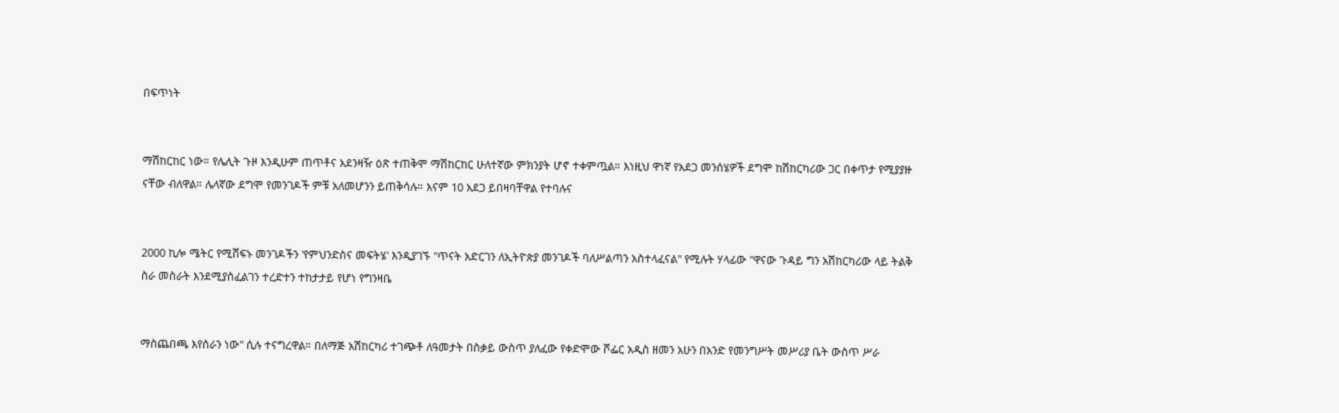በፍጥነት


ማሽከርከር ነው። የሌሊት ጉዞ እንዲሁም ጠጥቶና አደንዛዥ ዕጽ ተጠቅሞ ማሽከርከር ሁለተኛው ምክንያት ሆኖ ተቀምጧል። እነዚህ ዋነኛ የአደጋ መንሰሄዎች ደግሞ ከሽከርካሪው ጋር በቀጥታ የሚያያዙ ናቸው ብለዋል። ሌላኛው ደግሞ የመንገዶች ምቹ አለመሆንን ይጠቅሳሉ። እናም 10 አደጋ ይበዛባቸዋል የተባሉና


2000 ኪሎ ሜትር የሚሸፍኑ መንገዶችን 'የምህንድስና መፍትሄ' እንዲያገኙ "ጥናት አድርገን ለኢትዮጵያ መንገዶች ባለሥልጣን አስተላፈናል" የሚሉት ሃላፊው "ዋናው ጉዳይ ግን አሽከርካሪው ላይ ትልቅ ስራ መስራት እንደሚያስፈልገን ተረድተን ተከታታይ የሆነ የግንዛቤ


ማስጨበጫ እየሰራን ነው" ሲሉ ተናግረዋል። በለማጅ አሽከርካሪ ተገጭቶ ለዓመታት በስቃይ ውስጥ ያለፈው የቀድሞው ሾፌር አዲስ ዘመን አሁን በአንድ የመንግሥት መሥሪያ ቤት ውስጥ ሥራ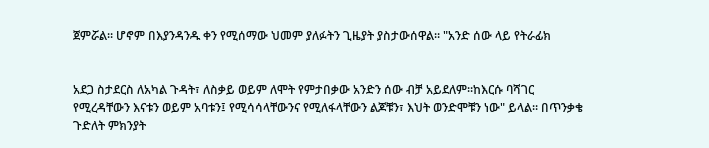ጀምሯል። ሆኖም በእያንዳንዱ ቀን የሚሰማው ህመም ያለፉትን ጊዜያት ያስታውሰዋል። "አንድ ሰው ላይ የትራፊክ


አደጋ ስታደርስ ለአካል ጉዳት፣ ለስቃይ ወይም ለሞት የምታበቃው አንድን ሰው ብቻ አይደለም።ከእርሱ ባሻገር የሚረዳቸውን እናቱን ወይም አባቱን፤ የሚሳሳላቸውንና የሚለፋላቸውን ልጆቹን፣ እህት ወንድሞቹን ነው" ይላል። በጥንቃቄ ጉድለት ምክንያት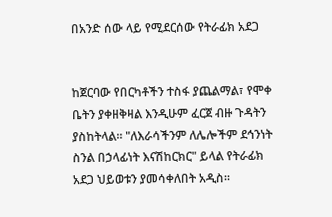በአንድ ሰው ላይ የሚደርሰው የትራፊክ አደጋ


ከጀርባው የበርካቶችን ተስፋ ያጨልማል፣ የሞቀ ቤትን ያቀዘቅዛል እንዲሁም ፈርጀ ብዙ ጉዳትን ያስከትላል። "ለእራሳችንም ለሌሎችም ደኅንነት ስንል በኃላፊነት እናሽከርክር" ይላል የትራፊክ አደጋ ህይወቱን ያመሳቀለበት አዲስ።